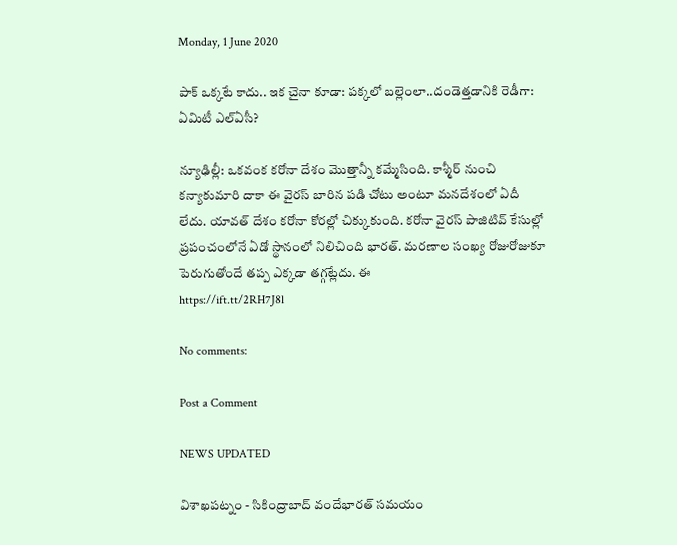Monday, 1 June 2020

పాక్ ఒక్కటే కాదు.. ఇక చైనా కూడా: పక్కలో బల్లెంలా..దండెత్తడానికి రెడీగా: ఏమిటీ ఎల్ఏసీ?

న్యూఢిల్లీ: ఒకవంక కరోనా దేశం మొత్తాన్నీ కమ్మేసింది. కాశ్మీర్ నుంచి కన్యాకుమారి దాకా ఈ వైరస్ బారిన పడి చోటు అంటూ మనదేశంలో ఏదీ లేదు. యావత్ దేశం కరోనా కోరల్లో చిక్కుకుంది. కరోనా వైరస్ పాజిటివ్ కేసుల్లో ప్రపంచంలోనే ఏడో స్థానంలో నిలిచింది భారత్. మరణాల సంఖ్య రోజురోజుకూ పెరుగుతోందే తప్ప ఎక్కడా తగ్గట్లేదు. ఈ
https://ift.tt/2RH7J8l

No comments:

Post a Comment

NEWS UPDATED

విశాఖపట్నం - సికింద్రాబాద్ వందేభారత్ సమయం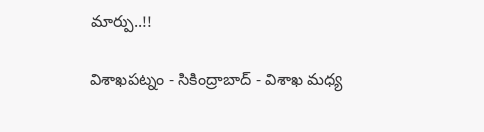మార్పు..!!

విశాఖపట్నం - సికింద్రాబాద్ - విశాఖ మధ్య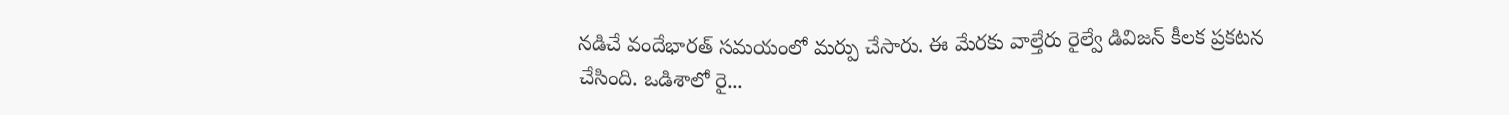నడిచే వందేభారత్ సమయంలో మర్పు చేసారు. ఈ మేరకు వాల్తేరు రైల్వే డివిజన్ కీలక ప్రకటన చేసింది. ఒడిశాలో రై...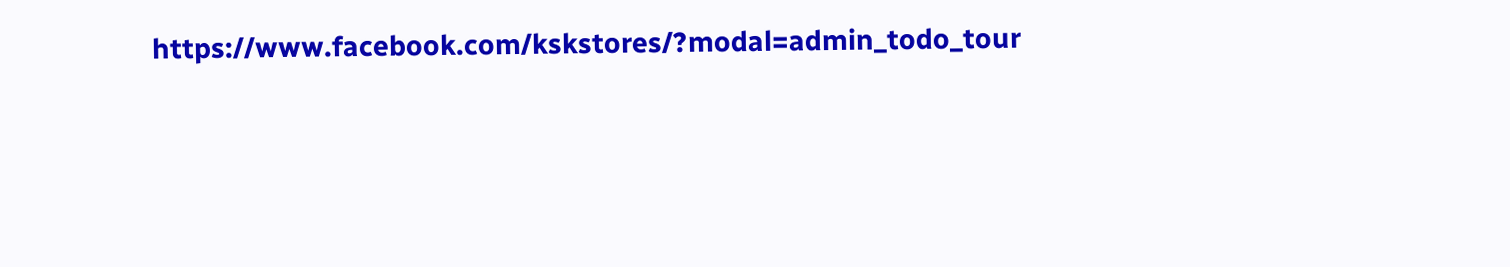https://www.facebook.com/kskstores/?modal=admin_todo_tour